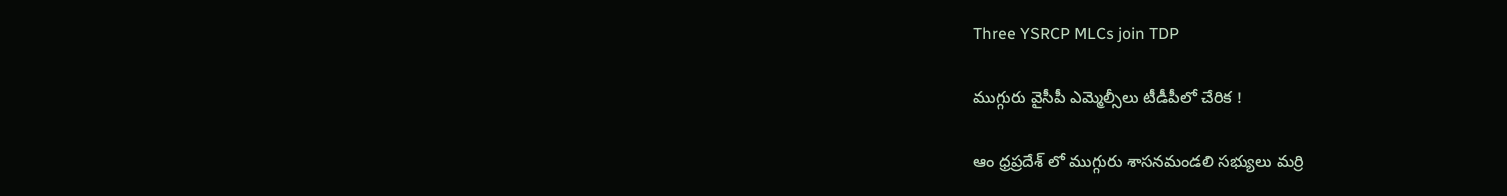Three YSRCP MLCs join TDP

ముగ్గురు వైసీపీ ఎమ్మెల్సీలు టీడీపీలో చేరిక !

ఆం ధ్రప్రదేశ్ లో ముగ్గురు శాసనమండలి సభ్యులు మర్రి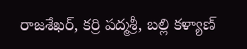రాజశేఖర్, కర్రి పద్మశ్రీ, బల్లి కళ్యాణ్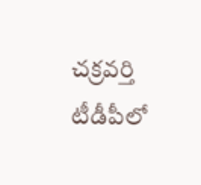చక్రవర్తి టీడీపీలో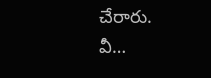చేరారు. వీ…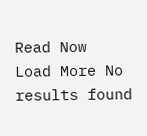Read Now
Load More No results found